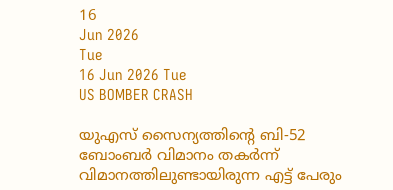16
Jun 2026
Tue
16 Jun 2026 Tue
US BOMBER CRASH

യുഎസ് സൈന്യത്തിന്റെ ബി-52 ബോംബര്‍ വിമാനം തകര്‍ന്ന് വിമാനത്തിലുണ്ടായിരുന്ന എട്ട് പേരും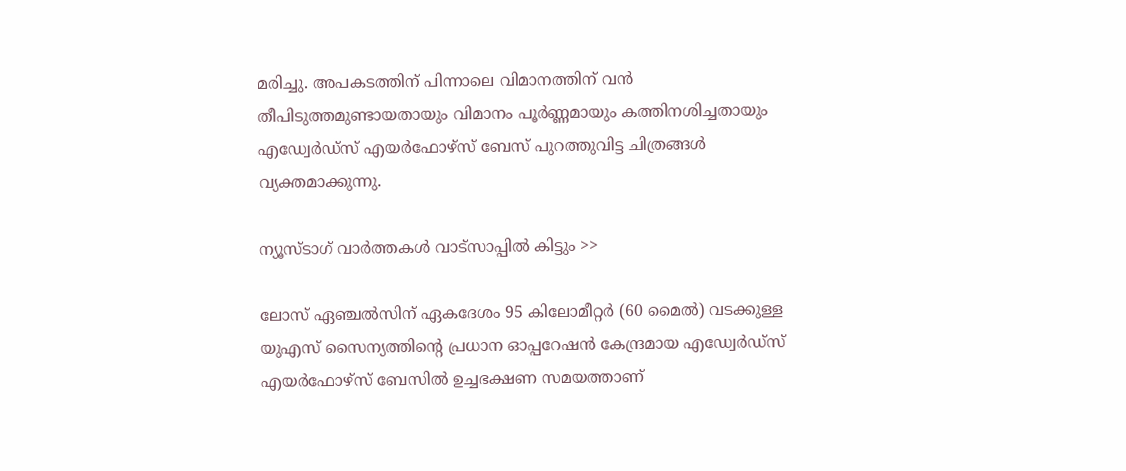മരിച്ചു. അപകടത്തിന് പിന്നാലെ വിമാനത്തിന് വന്‍ തീപിടുത്തമുണ്ടായതായും വിമാനം പൂര്‍ണ്ണമായും കത്തിനശിച്ചതായും എഡ്വേര്‍ഡ്‌സ് എയര്‍ഫോഴ്‌സ് ബേസ് പുറത്തുവിട്ട ചിത്രങ്ങള്‍ വ്യക്തമാക്കുന്നു.

ന്യൂസ്ടാഗ് വാര്‍ത്തകള്‍ വാട്‌സാപ്പില്‍ കിട്ടും >>

ലോസ് ഏഞ്ചല്‍സിന് ഏകദേശം 95 കിലോമീറ്റര്‍ (60 മൈല്‍) വടക്കുള്ള യുഎസ് സൈന്യത്തിന്റെ പ്രധാന ഓപ്പറേഷന്‍ കേന്ദ്രമായ എഡ്വേര്‍ഡ്‌സ് എയര്‍ഫോഴ്‌സ് ബേസില്‍ ഉച്ചഭക്ഷണ സമയത്താണ്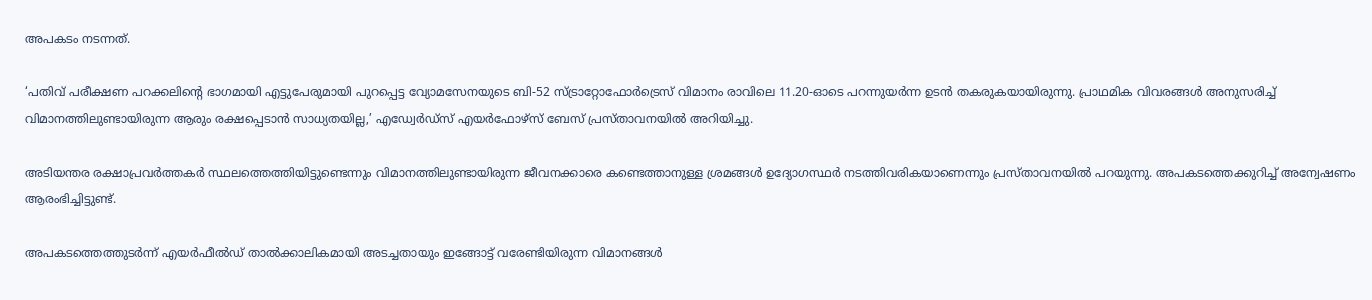അപകടം നടന്നത്.

‘പതിവ് പരീക്ഷണ പറക്കലിന്റെ ഭാഗമായി എട്ടുപേരുമായി പുറപ്പെട്ട വ്യോമസേനയുടെ ബി-52 സ്ട്രാറ്റോഫോര്‍ട്രെസ് വിമാനം രാവിലെ 11.20-ഓടെ പറന്നുയര്‍ന്ന ഉടന്‍ തകരുകയായിരുന്നു. പ്രാഥമിക വിവരങ്ങള്‍ അനുസരിച്ച് വിമാനത്തിലുണ്ടായിരുന്ന ആരും രക്ഷപ്പെടാന്‍ സാധ്യതയില്ല,’ എഡ്വേര്‍ഡ്‌സ് എയര്‍ഫോഴ്‌സ് ബേസ് പ്രസ്താവനയില്‍ അറിയിച്ചു.

അടിയന്തര രക്ഷാപ്രവര്‍ത്തകര്‍ സ്ഥലത്തെത്തിയിട്ടുണ്ടെന്നും വിമാനത്തിലുണ്ടായിരുന്ന ജീവനക്കാരെ കണ്ടെത്താനുള്ള ശ്രമങ്ങള്‍ ഉദ്യോഗസ്ഥര്‍ നടത്തിവരികയാണെന്നും പ്രസ്താവനയില്‍ പറയുന്നു. അപകടത്തെക്കുറിച്ച് അന്വേഷണം ആരംഭിച്ചിട്ടുണ്ട്.

അപകടത്തെത്തുടര്‍ന്ന് എയര്‍ഫീല്‍ഡ് താല്‍ക്കാലികമായി അടച്ചതായും ഇങ്ങോട്ട് വരേണ്ടിയിരുന്ന വിമാനങ്ങള്‍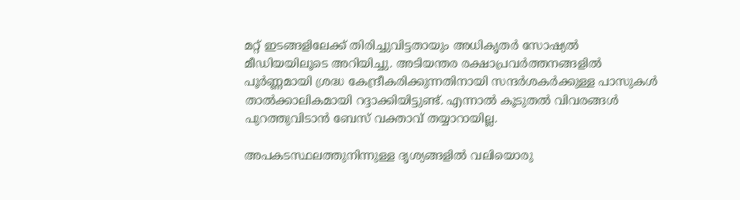മറ്റ് ഇടങ്ങളിലേക്ക് തിരിച്ചുവിട്ടതായും അധികൃതര്‍ സോഷ്യല്‍ മീഡിയയിലൂടെ അറിയിച്ചു. അടിയന്തര രക്ഷാപ്രവര്‍ത്തനങ്ങളില്‍ പൂര്‍ണ്ണമായി ശ്രദ്ധ കേന്ദ്രീകരിക്കുന്നതിനായി സന്ദര്‍ശകര്‍ക്കുള്ള പാസുകള്‍ താല്‍ക്കാലികമായി റദ്ദാക്കിയിട്ടുണ്ട്. എന്നാല്‍ കൂടുതല്‍ വിവരങ്ങള്‍ പുറത്തുവിടാന്‍ ബേസ് വക്താവ് തയ്യാറായില്ല.

അപകടസ്ഥലത്തുനിന്നുള്ള ദൃശ്യങ്ങളില്‍ വലിയൊരു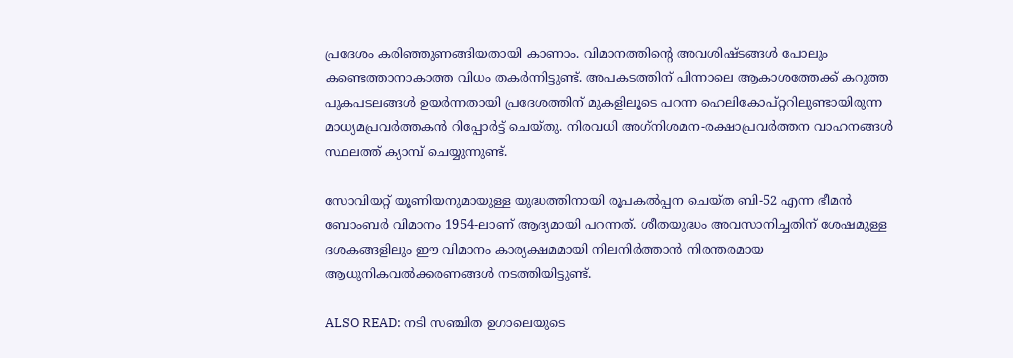പ്രദേശം കരിഞ്ഞുണങ്ങിയതായി കാണാം. വിമാനത്തിന്റെ അവശിഷ്ടങ്ങള്‍ പോലും കണ്ടെത്താനാകാത്ത വിധം തകര്‍ന്നിട്ടുണ്ട്. അപകടത്തിന് പിന്നാലെ ആകാശത്തേക്ക് കറുത്ത പുകപടലങ്ങള്‍ ഉയര്‍ന്നതായി പ്രദേശത്തിന് മുകളിലൂടെ പറന്ന ഹെലികോപ്റ്ററിലുണ്ടായിരുന്ന മാധ്യമപ്രവര്‍ത്തകന്‍ റിപ്പോര്‍ട്ട് ചെയ്തു. നിരവധി അഗ്‌നിശമന-രക്ഷാപ്രവര്‍ത്തന വാഹനങ്ങള്‍ സ്ഥലത്ത് ക്യാമ്പ് ചെയ്യുന്നുണ്ട്.

സോവിയറ്റ് യൂണിയനുമായുള്ള യുദ്ധത്തിനായി രൂപകല്‍പ്പന ചെയ്ത ബി-52 എന്ന ഭീമന്‍ ബോംബര്‍ വിമാനം 1954-ലാണ് ആദ്യമായി പറന്നത്. ശീതയുദ്ധം അവസാനിച്ചതിന് ശേഷമുള്ള ദശകങ്ങളിലും ഈ വിമാനം കാര്യക്ഷമമായി നിലനിര്‍ത്താന്‍ നിരന്തരമായ ആധുനികവല്‍ക്കരണങ്ങള്‍ നടത്തിയിട്ടുണ്ട്.

ALSO READ: നടി സഞ്ചിത ഉഗാലെയുടെ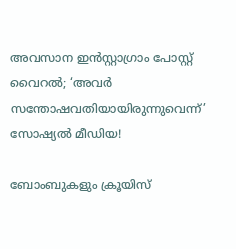അവസാന ഇന്‍സ്റ്റാഗ്രാം പോസ്റ്റ് വൈറല്‍; ‘അവര്‍ സന്തോഷവതിയായിരുന്നുവെന്ന്’ സോഷ്യല്‍ മീഡിയ!

ബോംബുകളും ക്രൂയിസ്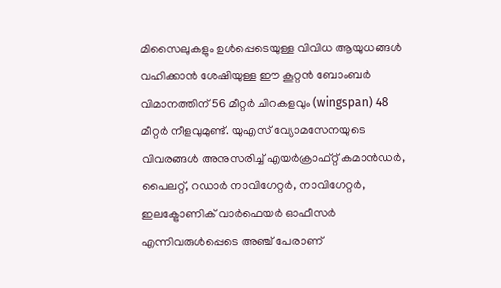മിസൈലുകളും ഉള്‍പ്പെടെയുള്ള വിവിധ ആയുധങ്ങള്‍ വഹിക്കാന്‍ ശേഷിയുള്ള ഈ കൂറ്റന്‍ ബോംബര്‍ വിമാനത്തിന് 56 മീറ്റര്‍ ചിറകളവും (wingspan) 48 മീറ്റര്‍ നീളവുമുണ്ട്. യുഎസ് വ്യോമസേനയുടെ വിവരങ്ങള്‍ അനുസരിച്ച് എയര്‍ക്രാഫ്റ്റ് കമാന്‍ഡര്‍, പൈലറ്റ്, റഡാര്‍ നാവിഗേറ്റര്‍, നാവിഗേറ്റര്‍, ഇലക്ട്രോണിക് വാര്‍ഫെയര്‍ ഓഫീസര്‍ എന്നിവരുള്‍പ്പെടെ അഞ്ച് പേരാണ്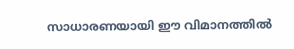സാധാരണയായി ഈ വിമാനത്തില്‍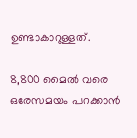ഉണ്ടാകാറുള്ളത്.

8,800 മൈല്‍ വരെ ഒരേസമയം പറക്കാന്‍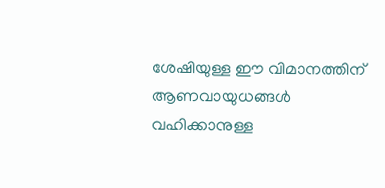ശേഷിയുള്ള ഈ വിമാനത്തിന് ആണവായുധങ്ങള്‍ വഹിക്കാനുള്ള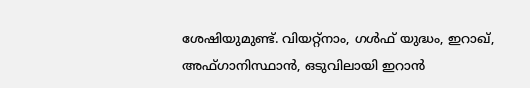ശേഷിയുമുണ്ട്. വിയറ്റ്‌നാം, ഗള്‍ഫ് യുദ്ധം, ഇറാഖ്, അഫ്ഗാനിസ്ഥാന്‍, ഒടുവിലായി ഇറാന്‍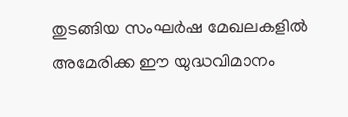തുടങ്ങിയ സംഘര്‍ഷ മേഖലകളില്‍ അമേരിക്ക ഈ യുദ്ധവിമാനം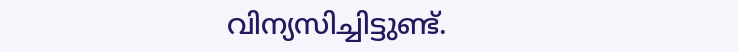വിന്യസിച്ചിട്ടുണ്ട്.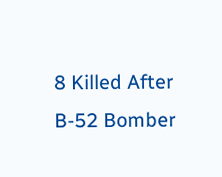8 Killed After B-52 Bomber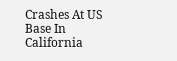Crashes At US Base In California